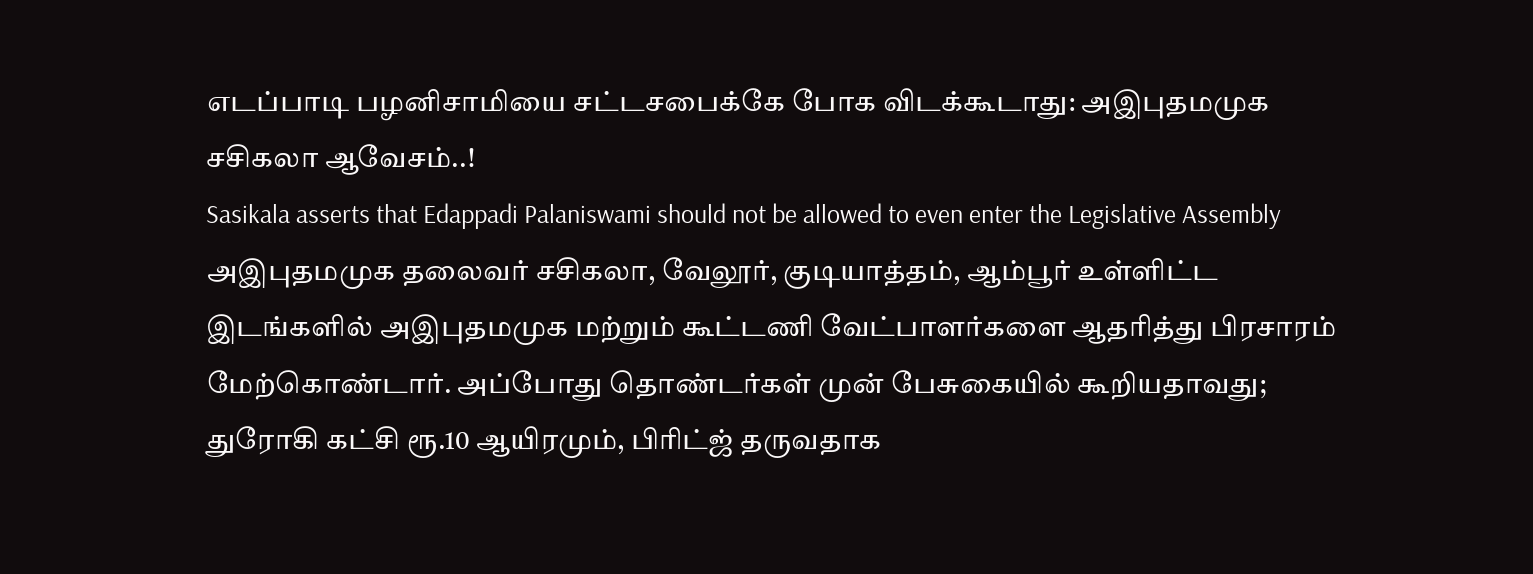எடப்பாடி பழனிசாமியை சட்டசபைக்கே போக விடக்கூடாது: அஇபுதமமுக சசிகலா ஆவேசம்..!
Sasikala asserts that Edappadi Palaniswami should not be allowed to even enter the Legislative Assembly
அஇபுதமமுக தலைவர் சசிகலா, வேலூர், குடியாத்தம், ஆம்பூர் உள்ளிட்ட இடங்களில் அஇபுதமமுக மற்றும் கூட்டணி வேட்பாளர்களை ஆதரித்து பிரசாரம் மேற்கொண்டார். அப்போது தொண்டர்கள் முன் பேசுகையில் கூறியதாவது;
துரோகி கட்சி ரூ.10 ஆயிரமும், பிரிட்ஜ் தருவதாக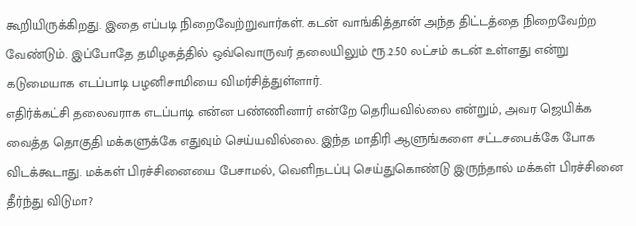கூறியிருக்கிறது. இதை எப்படி நிறைவேற்றுவார்கள். கடன் வாங்கித்தான் அந்த திட்டத்தை நிறைவேற்ற வேண்டும். இப்போதே தமிழகத்தில் ஒவ்வொருவர் தலையிலும் ரூ.2.50 லட்சம் கடன் உள்ளது என்று கடுமையாக எடப்பாடி பழனிசாமியை விமர்சித்துள்ளார்.
எதிர்க்கட்சி தலைவராக எடப்பாடி என்ன பண்ணினார் என்றே தெரியவில்லை என்றும், அவர ஜெயிக்க வைத்த தொகுதி மக்களுக்கே எதுவும் செய்யவில்லை. இந்த மாதிரி ஆளுங்களை சட்டசபைக்கே போக விடக்கூடாது. மக்கள் பிரச்சினையை பேசாமல், வெளிநடப்பு செய்துகொண்டு இருந்தால் மக்கள் பிரச்சினை தீர்ந்து விடுமா?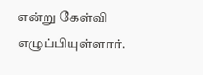என்று கேள்வி எழுப்பியுள்ளார்.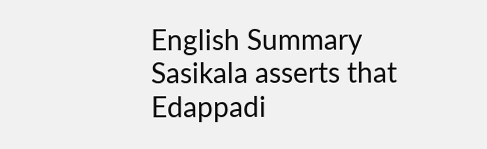English Summary
Sasikala asserts that Edappadi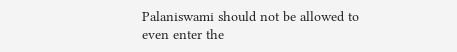Palaniswami should not be allowed to even enter the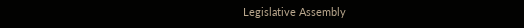Legislative Assembly